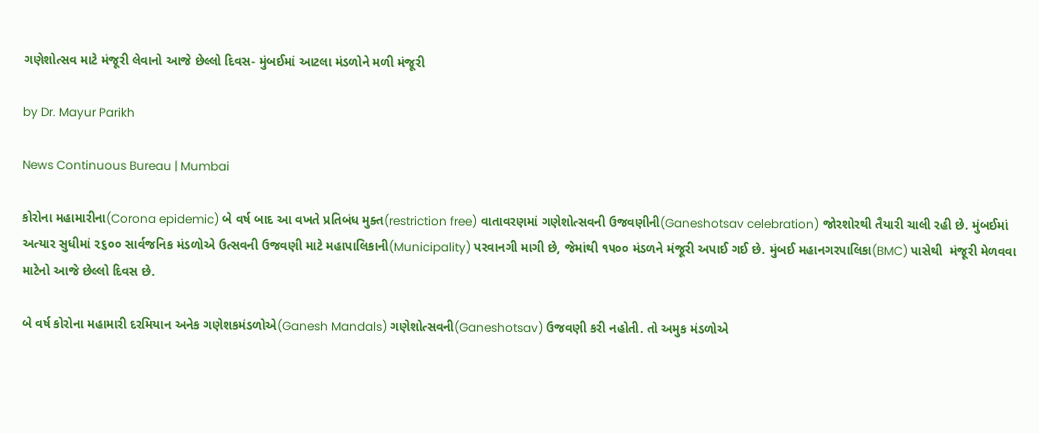ગણેશોત્સવ માટે મંજૂરી લેવાનો આજે છેલ્લો દિવસ- મુંબઈમાં આટલા મંડળોને મળી મંજૂરી

by Dr. Mayur Parikh

News Continuous Bureau | Mumbai

કોરોના મહામારીના(Corona epidemic) બે વર્ષ બાદ આ વખતે પ્રતિબંધ મુક્ત(restriction free) વાતાવરણમાં ગણેશોત્સવની ઉજવણીની(Ganeshotsav celebration) જોરશોરથી તૈયારી ચાલી રહી છે. મુંબઈમાં અત્યાર સુધીમાં ૨૬૦૦ સાર્વજનિક મંડળોએ ઉત્સવની ઉજવણી માટે મહાપાલિકાની(Municipality) પરવાનગી માગી છે, જેમાંથી ૧૫૦૦ મંડળને મંજૂરી અપાઈ ગઈ છે. મુંબઈ મહાનગરપાલિકા(BMC) પાસેથી  મંજૂરી મેળવવા માટેનો આજે છેલ્લો દિવસ છે.

બે વર્ષ કોરોના મહામારી દરમિયાન અનેક ગણેશકમંડળોએ(Ganesh Mandals) ગણેશોત્સવની(Ganeshotsav) ઉજવણી કરી નહોતી. તો અમુક મંડળોએ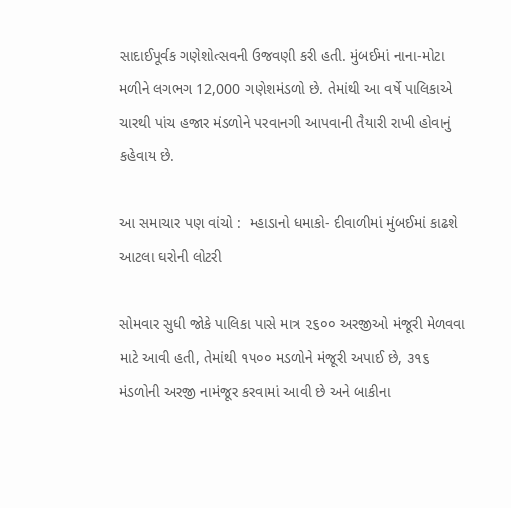સાદાઈપૂર્વક ગણેશોત્સવની ઉજવણી કરી હતી. મુંબઈમાં નાના-મોટા મળીને લગભગ 12,000 ગણેશમંડળો છે. તેમાંથી આ વર્ષે પાલિકાએ ચારથી પાંચ હજાર મંડળોને પરવાનગી આપવાની તૈયારી રાખી હોવાનું કહેવાય છે.

આ સમાચાર પણ વાંચો :  મ્હાડાનો ધમાકો- દીવાળીમાં મુંબઈમાં કાઢશે આટલા ઘરોની લોટરી

સોમવાર સુધી જોકે પાલિકા પાસે માત્ર ૨૬૦૦ અરજીઓ મંજૂરી મેળવવા માટે આવી હતી, તેમાંથી ૧૫૦૦ મડળોને મંજૂરી અપાઈ છે, ૩૧૬ મંડળોની અરજી નામંજૂર કરવામાં આવી છે અને બાકીના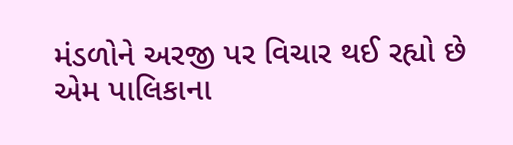મંડળોને અરજી પર વિચાર થઈ રહ્યો છે એમ પાલિકાના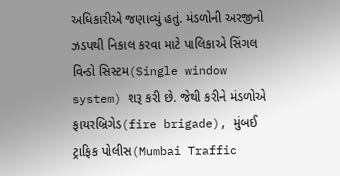અધિકારીએ જણાવ્યું હતું. મંડળોની અરજીનો ઝડપથી નિકાલ કરવા માટે પાલિકાએ સિંગલ વિન્ડો સિસ્ટમ(Single window system) શરૂ કરી છે. જેથી કરીને મંડળોએ ફાયરબ્રિગેડ(fire brigade), મુંબઈ ટ્રાફિક પોલીસ(Mumbai Traffic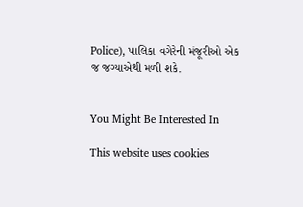Police), પાલિકા વગેરેની મંજૂરીઓ એક જ જગ્યાએથી મળી શકે.


You Might Be Interested In

This website uses cookies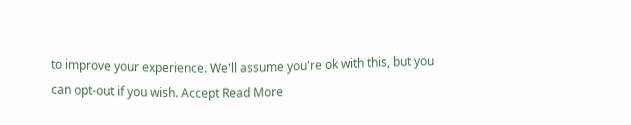to improve your experience. We'll assume you're ok with this, but you can opt-out if you wish. Accept Read More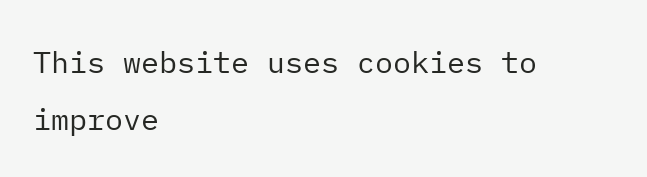This website uses cookies to improve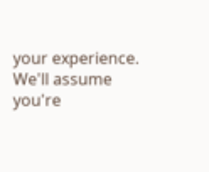your experience. We'll assume you're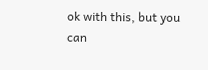ok with this, but you can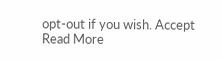opt-out if you wish. Accept Read More